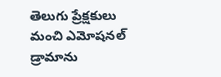తెలుగు ప్రేక్షకులు మంచి ఎమోషనల్ డ్రామాను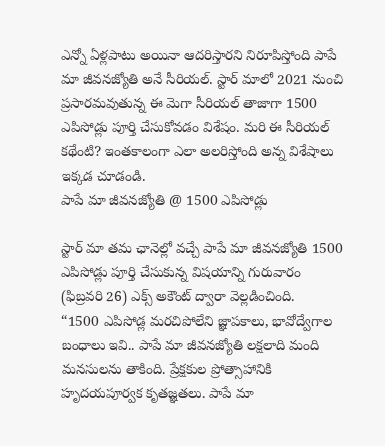ఎన్నో ఏళ్లపాటు అయినా ఆదరిస్తారని నిరూపిస్తోంది పాపే మా జీవనజ్యోతి అనే సీరియల్. స్టార్ మాలో 2021 నుంచి ప్రసారమవుతున్న ఈ మెగా సీరియల్ తాజాగా 1500 ఎపిసోడ్లు పూర్తి చేసుకోవడం విశేషం. మరి ఈ సీరియల్ కథేంటి? ఇంతకాలంగా ఎలా అలరిస్తోంది అన్న విశేషాలు ఇక్కడ చూడండి.
పాపే మా జీవనజ్యోతి @ 1500 ఎపిసోడ్లు

స్టార్ మా తమ ఛానెల్లో వచ్చే పాపే మా జీవనజ్యోతి 1500 ఎపిసోడ్లు పూర్తి చేసుకున్న విషయాన్ని గురువారం (ఫిబ్రవరి 26) ఎక్స్ అకౌంట్ ద్వారా వెల్లడించింది.
“1500 ఎపిసోడ్ల మరచిపోలేని జ్ఞాపకాలు, భావోద్వేగాల బంధాలు ఇవి.. పాపే మా జీవనజ్యోతి లక్షలాది మంది మనసులను తాకింది. ప్రేక్షకుల ప్రోత్సాహానికి హృదయపూర్వక కృతజ్ఞతలు. పాపే మా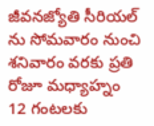జీవనజ్యోతి సీరియల్ ను సోమవారం నుంచి శనివారం వరకు ప్రతి రోజూ మధ్యాహ్నం 12 గంటలకు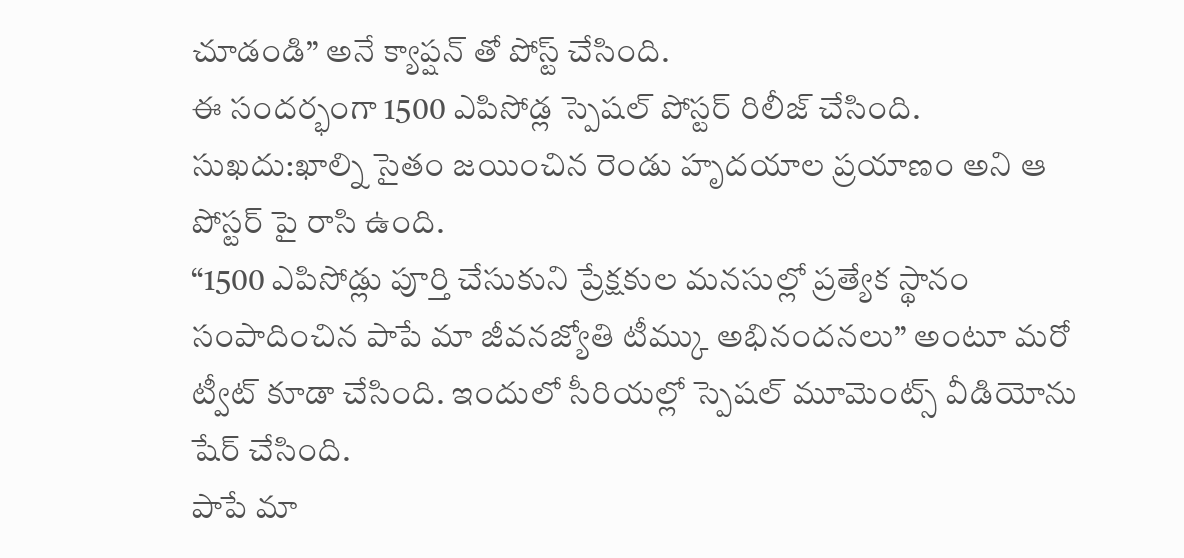చూడండి” అనే క్యాప్షన్ తో పోస్ట్ చేసింది.
ఈ సందర్భంగా 1500 ఎపిసోడ్ల స్పెషల్ పోస్టర్ రిలీజ్ చేసింది. సుఖదు:ఖాల్ని సైతం జయించిన రెండు హృదయాల ప్రయాణం అని ఆ పోస్టర్ పై రాసి ఉంది.
“1500 ఎపిసోడ్లు పూర్తి చేసుకుని ప్రేక్షకుల మనసుల్లో ప్రత్యేక స్థానం సంపాదించిన పాపే మా జీవనజ్యోతి టీమ్కు అభినందనలు” అంటూ మరో ట్వీట్ కూడా చేసింది. ఇందులో సీరియల్లో స్పెషల్ మూమెంట్స్ వీడియోను షేర్ చేసింది.
పాపే మా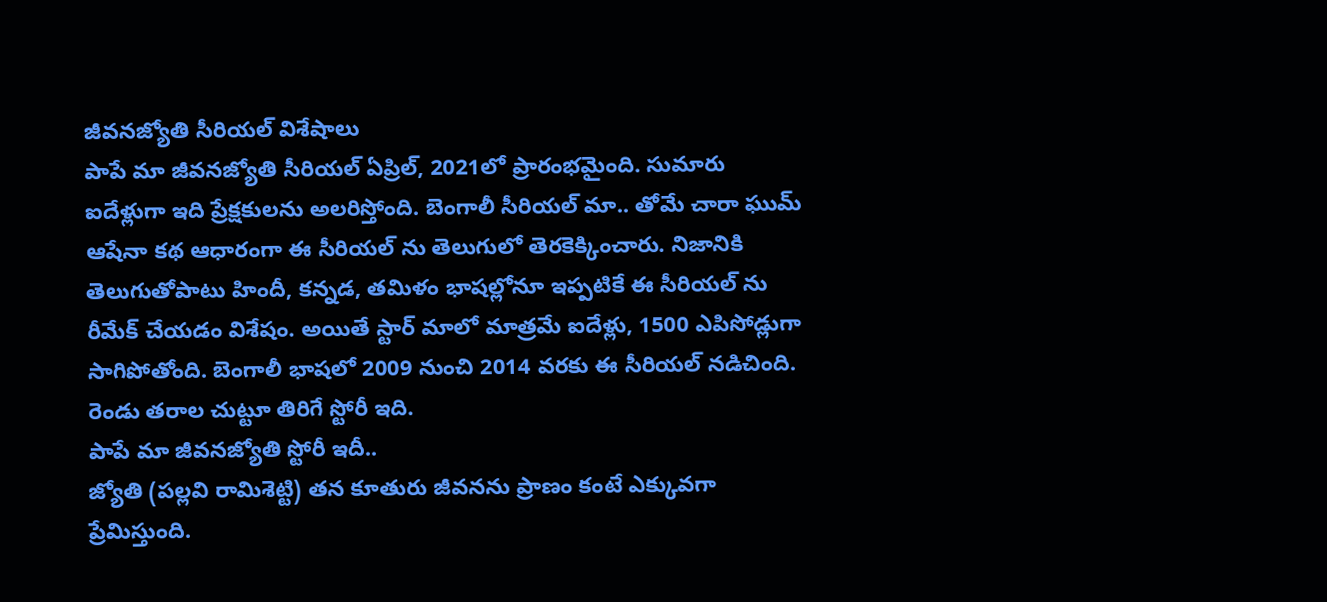జీవనజ్యోతి సీరియల్ విశేషాలు
పాపే మా జీవనజ్యోతి సీరియల్ ఏప్రిల్, 2021లో ప్రారంభమైంది. సుమారు ఐదేళ్లుగా ఇది ప్రేక్షకులను అలరిస్తోంది. బెంగాలీ సీరియల్ మా.. తోమే చారా ఘుమ్ ఆషేనా కథ ఆధారంగా ఈ సీరియల్ ను తెలుగులో తెరకెక్కించారు. నిజానికి తెలుగుతోపాటు హిందీ, కన్నడ, తమిళం భాషల్లోనూ ఇప్పటికే ఈ సీరియల్ ను రీమేక్ చేయడం విశేషం. అయితే స్టార్ మాలో మాత్రమే ఐదేళ్లు, 1500 ఎపిసోడ్లుగా సాగిపోతోంది. బెంగాలీ భాషలో 2009 నుంచి 2014 వరకు ఈ సీరియల్ నడిచింది. రెండు తరాల చుట్టూ తిరిగే స్టోరీ ఇది.
పాపే మా జీవనజ్యోతి స్టోరీ ఇదీ..
జ్యోతి (పల్లవి రామిశెట్టి) తన కూతురు జీవనను ప్రాణం కంటే ఎక్కువగా ప్రేమిస్తుంది.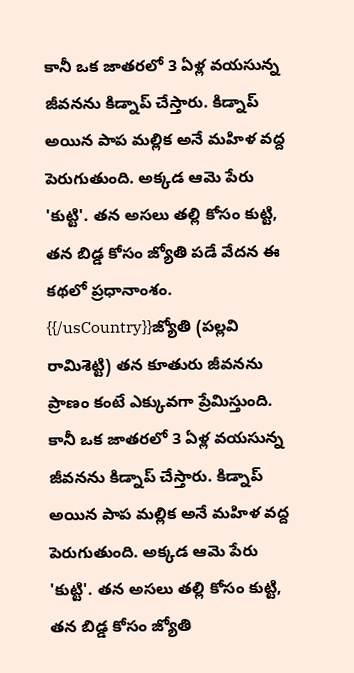కానీ ఒక జాతరలో 3 ఏళ్ల వయసున్న జీవనను కిడ్నాప్ చేస్తారు. కిడ్నాప్ అయిన పాప మల్లిక అనే మహిళ వద్ద పెరుగుతుంది. అక్కడ ఆమె పేరు 'కుట్టి'. తన అసలు తల్లి కోసం కుట్టి, తన బిడ్డ కోసం జ్యోతి పడే వేదన ఈ కథలో ప్రధానాంశం.
{{/usCountry}}జ్యోతి (పల్లవి రామిశెట్టి) తన కూతురు జీవనను ప్రాణం కంటే ఎక్కువగా ప్రేమిస్తుంది. కానీ ఒక జాతరలో 3 ఏళ్ల వయసున్న జీవనను కిడ్నాప్ చేస్తారు. కిడ్నాప్ అయిన పాప మల్లిక అనే మహిళ వద్ద పెరుగుతుంది. అక్కడ ఆమె పేరు 'కుట్టి'. తన అసలు తల్లి కోసం కుట్టి, తన బిడ్డ కోసం జ్యోతి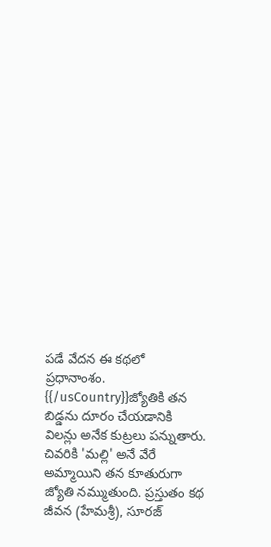పడే వేదన ఈ కథలో ప్రధానాంశం.
{{/usCountry}}జ్యోతికి తన బిడ్డను దూరం చేయడానికి విలన్లు అనేక కుట్రలు పన్నుతారు. చివరికి 'మల్లి' అనే వేరే అమ్మాయిని తన కూతురుగా జ్యోతి నమ్ముతుంది. ప్రస్తుతం కథ జీవన (హేమశ్రీ), సూరజ్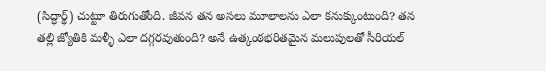(సిద్ధార్థ్) చుట్టూ తిరుగుతోంది. జీవన తన అసలు మూలాలను ఎలా కనుక్కుంటుంది? తన తల్లి జ్యోతికి మళ్ళీ ఎలా దగ్గరవుతుంది? అనే ఉత్కంఠభరితమైన మలుపులతో సీరియల్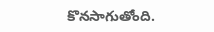కొనసాగుతోంది.